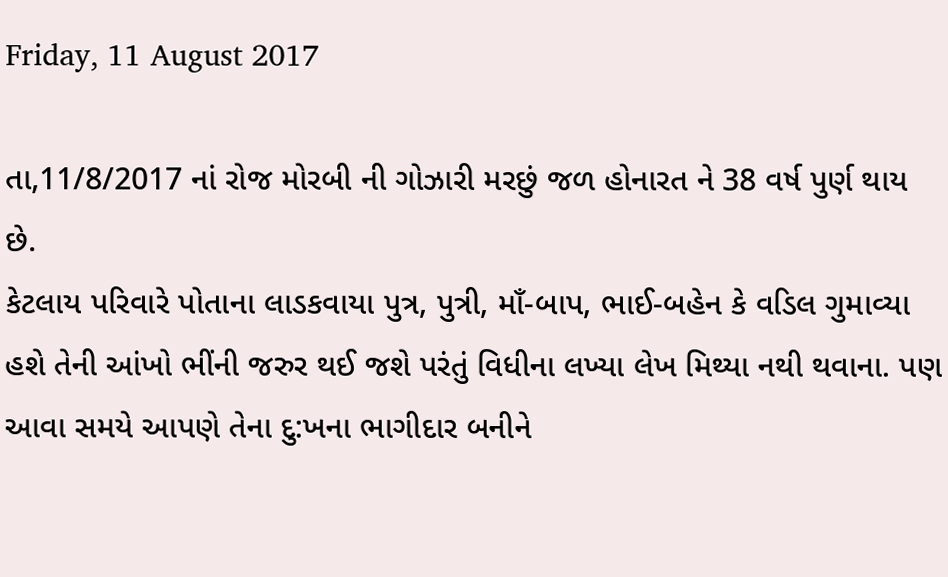Friday, 11 August 2017

તા,11/8/2017 નાં રોજ મોરબી ની ગોઝારી મરછું જળ હોનારત ને 38 વર્ષ પુર્ણ થાય છે.
કેટલાય પરિવારે પોતાના લાડકવાયા પુત્ર, પુત્રી, માઁ-બાપ, ભાઈ-બહેન કે વડિલ ગુમાવ્યા હશે તેની આંખો ભીંની જરુર થઈ જશે પરંતું વિધીના લખ્યા લેખ મિથ્યા નથી થવાના. પણ આવા સમયે આપણે તેના દુ:ખના ભાગીદાર બનીને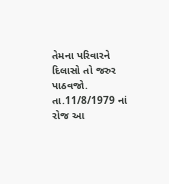તેમના પરિવારને દિલાસો તો જરુર પાઠવજો.
તા.11/8/1979 નાં રોજ આ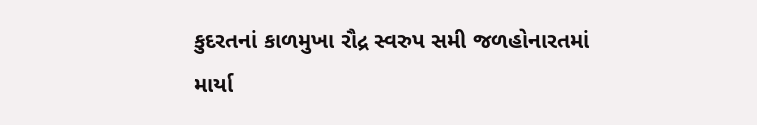કુદરતનાં કાળમુખા રૌદ્ર સ્વરુપ સમી જળહોનારતમાં માર્યા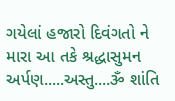ગયેલાં હજારો દિવંગતો ને મારા આ તકે શ્રદ્ધાસુમન અર્પણ.....અસ્તુ....ૐ શાંતિ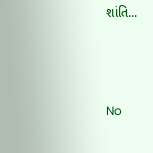શાંતિ...



No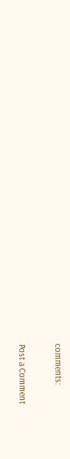comments:

Post a Comment